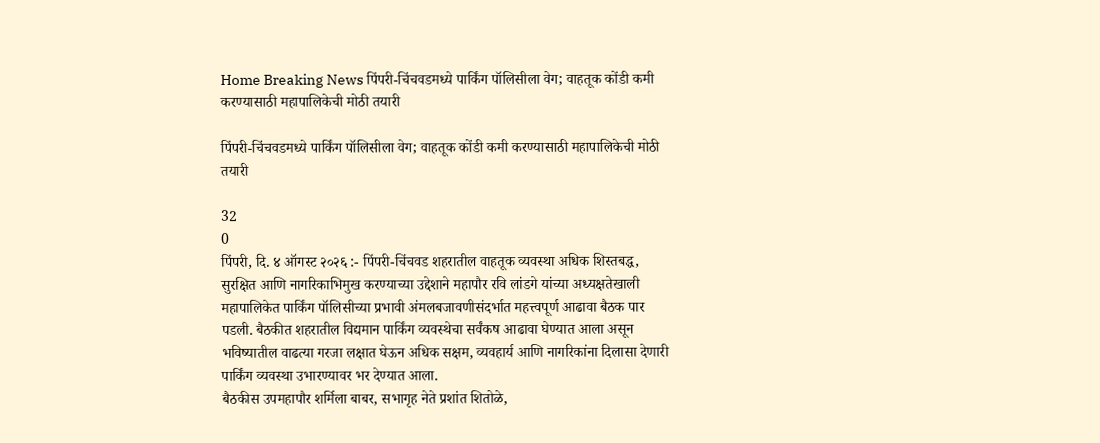Home Breaking News पिंपरी-चिंचवडमध्ये पार्किंग पॉलिसीला वेग; वाहतूक कोंडी कमी करण्यासाठी महापालिकेची मोठी तयारी

पिंपरी-चिंचवडमध्ये पार्किंग पॉलिसीला वेग; वाहतूक कोंडी कमी करण्यासाठी महापालिकेची मोठी तयारी

32
0
पिंपरी, दि. ४ ऑगस्ट २०२६ :- पिंपरी-चिंचवड शहरातील वाहतूक व्यवस्था अधिक शिस्तबद्ध, सुरक्षित आणि नागरिकाभिमुख करण्याच्या उद्देशाने महापौर रवि लांडगे यांच्या अध्यक्षतेखाली महापालिकेत पार्किंग पॉलिसीच्या प्रभावी अंमलबजावणीसंदर्भात महत्त्वपूर्ण आढावा बैठक पार पडली. बैठकीत शहरातील विद्यमान पार्किंग व्यवस्थेचा सर्वंकष आढावा घेण्यात आला असून भविष्यातील वाढत्या गरजा लक्षात घेऊन अधिक सक्षम, व्यवहार्य आणि नागरिकांना दिलासा देणारी पार्किंग व्यवस्था उभारण्यावर भर देण्यात आला.
बैठकीस उपमहापौर शर्मिला बाबर, सभागृह नेते प्रशांत शितोळे,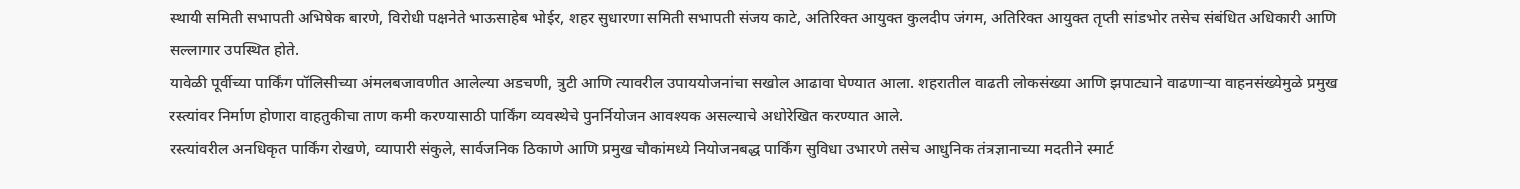स्थायी समिती सभापती अभिषेक बारणे, विरोधी पक्षनेते भाऊसाहेब भोईर, शहर सुधारणा समिती सभापती संजय काटे, अतिरिक्त आयुक्त कुलदीप जंगम, अतिरिक्त आयुक्त तृप्ती सांडभोर तसेच संबंधित अधिकारी आणि सल्लागार उपस्थित होते.
यावेळी पूर्वीच्या पार्किंग पॉलिसीच्या अंमलबजावणीत आलेल्या अडचणी, त्रुटी आणि त्यावरील उपाययोजनांचा सखोल आढावा घेण्यात आला. शहरातील वाढती लोकसंख्या आणि झपाट्याने वाढणाऱ्या वाहनसंख्येमुळे प्रमुख रस्त्यांवर निर्माण होणारा वाहतुकीचा ताण कमी करण्यासाठी पार्किंग व्यवस्थेचे पुनर्नियोजन आवश्यक असल्याचे अधोरेखित करण्यात आले.
रस्त्यांवरील अनधिकृत पार्किंग रोखणे, व्यापारी संकुले, सार्वजनिक ठिकाणे आणि प्रमुख चौकांमध्ये नियोजनबद्ध पार्किंग सुविधा उभारणे तसेच आधुनिक तंत्रज्ञानाच्या मदतीने स्मार्ट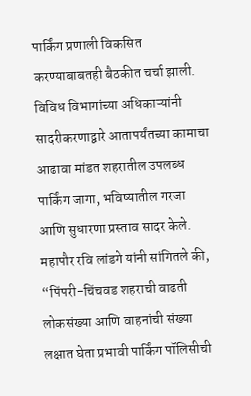पार्किंग प्रणाली विकसित करण्याबाबतही बैठकीत चर्चा झाली. विविध विभागांच्या अधिकाऱ्यांनी सादरीकरणाद्वारे आतापर्यंतच्या कामाचा आढावा मांडत शहरातील उपलब्ध पार्किंग जागा, भविष्यातील गरजा आणि सुधारणा प्रस्ताव सादर केले.
महापौर रवि लांडगे यांनी सांगितले की, “पिंपरी-चिंचवड शहराची वाढती लोकसंख्या आणि वाहनांची संख्या लक्षात घेता प्रभावी पार्किंग पॉलिसीची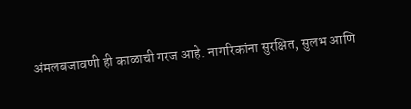अंमलबजावणी ही काळाची गरज आहे. नागरिकांना सुरक्षित, सुलभ आणि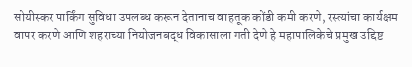सोयीस्कर पार्किंग सुविधा उपलब्ध करून देतानाच वाहतूक कोंडी कमी करणे, रस्त्यांचा कार्यक्षम वापर करणे आणि शहराच्या नियोजनबद्ध विकासाला गती देणे हे महापालिकेचे प्रमुख उद्दिष्ट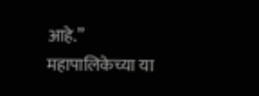आहे.”
महापालिकेच्या या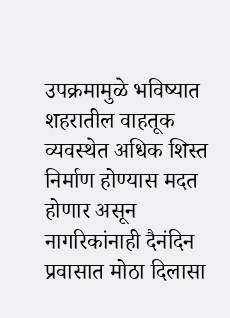उपक्रमामुळे भविष्यात शहरातील वाहतूक व्यवस्थेत अधिक शिस्त निर्माण होण्यास मदत होणार असून नागरिकांनाही दैनंदिन प्रवासात मोठा दिलासा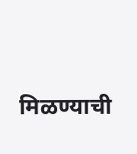मिळण्याची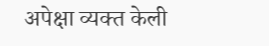अपेक्षा व्यक्त केली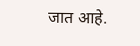जात आहे.